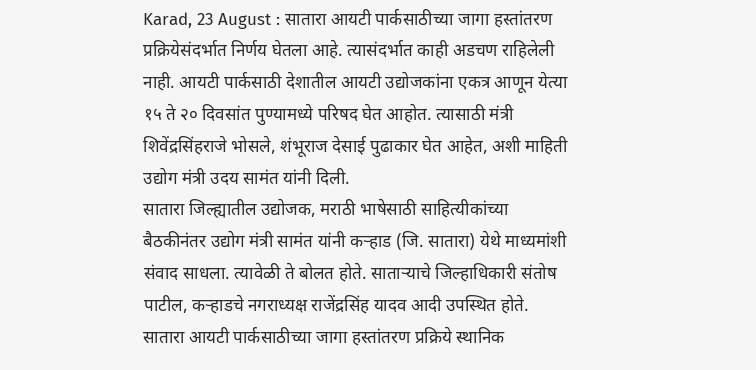Karad, 23 August : सातारा आयटी पार्कसाठीच्या जागा हस्तांतरण प्रक्रियेसंदर्भात निर्णय घेतला आहे. त्यासंदर्भात काही अडचण राहिलेली नाही. आयटी पार्कसाठी देशातील आयटी उद्योजकांना एकत्र आणून येत्या १५ ते २० दिवसांत पुण्यामध्ये परिषद घेत आहोत. त्यासाठी मंत्री शिवेंद्रसिंहराजे भोसले, शंभूराज देसाई पुढाकार घेत आहेत, अशी माहिती उद्योग मंत्री उदय सामंत यांनी दिली.
सातारा जिल्ह्यातील उद्योजक, मराठी भाषेसाठी साहित्यीकांच्या बैठकीनंतर उद्योग मंत्री सामंत यांनी कऱ्हाड (जि. सातारा) येथे माध्यमांशी संवाद साधला. त्यावेळी ते बोलत होते. साताऱ्याचे जिल्हाधिकारी संतोष पाटील, कऱ्हाडचे नगराध्यक्ष राजेंद्रसिंह यादव आदी उपस्थित होते.
सातारा आयटी पार्कसाठीच्या जागा हस्तांतरण प्रक्रिये स्थानिक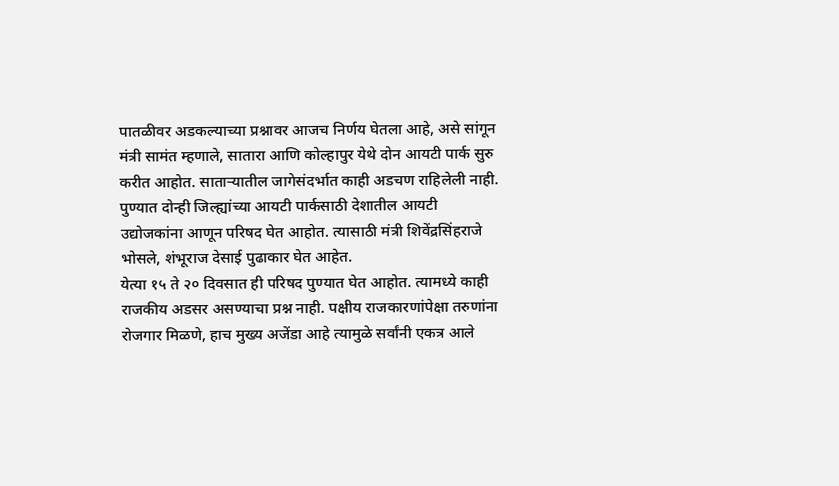पातळीवर अडकल्याच्या प्रश्नावर आजच निर्णय घेतला आहे, असे सांगून मंत्री सामंत म्हणाले, सातारा आणि कोल्हापुर येथे दोन आयटी पार्क सुरु करीत आहोत. साताऱ्यातील जागेसंदर्भात काही अडचण राहिलेली नाही. पुण्यात दोन्ही जिल्ह्यांच्या आयटी पार्कसाठी देशातील आयटी उद्योजकांना आणून परिषद घेत आहोत. त्यासाठी मंत्री शिवेंद्रसिंहराजे भोसले, शंभूराज देसाई पुढाकार घेत आहेत.
येत्या १५ ते २० दिवसात ही परिषद पुण्यात घेत आहोत. त्यामध्ये काही राजकीय अडसर असण्याचा प्रश्न नाही. पक्षीय राजकारणांपेक्षा तरुणांना रोजगार मिळणे, हाच मुख्य अजेंडा आहे त्यामुळे सर्वांनी एकत्र आले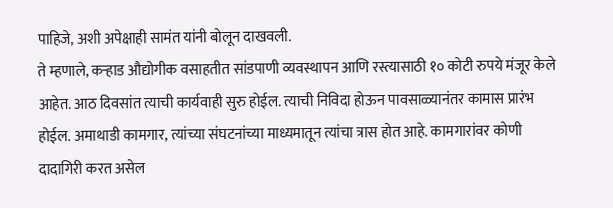पाहिजे, अशी अपेक्षाही सामंत यांनी बोलून दाखवली.
ते म्हणाले, कऱ्हाड औद्योगीक वसाहतीत सांडपाणी व्यवस्थापन आणि रस्त्यासाठी १० कोटी रुपये मंजूर केले आहेत. आठ दिवसांत त्याची कार्यवाही सुरु होईल. त्याची निविदा होऊन पावसाळ्यानंतर कामास प्रारंभ होईल. अमाथाडी कामगार, त्यांच्या संघटनांच्या माध्यमातून त्यांचा त्रास होत आहे. कामगारांवर कोणी दादागिरी करत असेल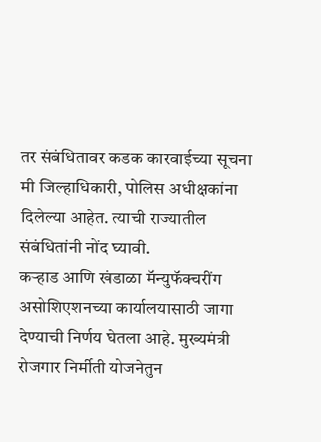तर संबंधितावर कडक कारवाईच्या सूचना मी जिल्हाधिकारी, पोलिस अधीक्षकांना दिलेल्या आहेत. त्याची राज्यातील संबंधितांनी नोंद घ्यावी.
कऱ्हाड आणि खंडाळा मॅन्युफॅक्चरींग असोशिएशनच्या कार्यालयासाठी जागा देण्याची निर्णय घेतला आहे. मुख्यमंत्री रोजगार निर्मीती योजनेतुन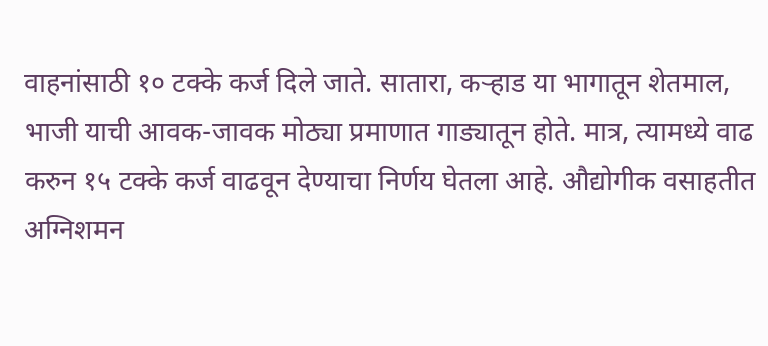वाहनांसाठी १० टक्के कर्ज दिले जाते. सातारा, कऱ्हाड या भागातून शेतमाल, भाजी याची आवक-जावक मोठ्या प्रमाणात गाड्यातून होते. मात्र, त्यामध्ये वाढ करुन १५ टक्के कर्ज वाढवून देण्याचा निर्णय घेतला आहे. औद्योगीक वसाहतीत अग्निशमन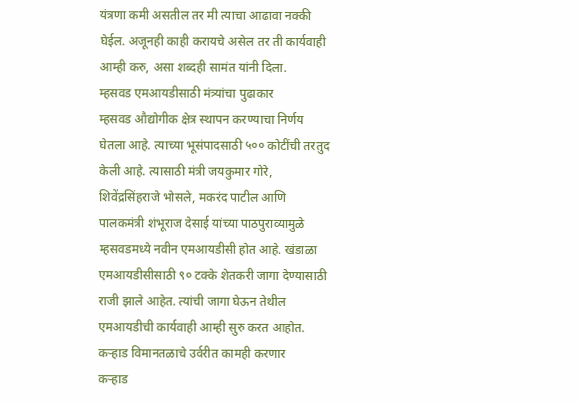यंत्रणा कमी असतील तर मी त्याचा आढावा नक्की घेईल. अजूनही काही करायचे असेल तर ती कार्यवाही आम्ही करु, असा शब्दही सामंत यांनी दिला.
म्हसवड एमआयडीसाठी मंत्र्यांचा पुढाकार
म्हसवड औद्योगीक क्षेत्र स्थापन करण्याचा निर्णय घेतला आहे. त्याच्या भूसंपादसाठी ५०० कोटींची तरतुद केली आहे. त्यासाठी मंत्री जयकुमार गोरे, शिवेंद्रसिंहराजे भोसले, मकरंद पाटील आणि पालकमंत्री शंभूराज देसाई यांच्या पाठपुराव्यामुळे म्हसवडमध्ये नवीन एमआयडीसी होत आहे. खंडाळा एमआयडीसीसाठी ९० टक्के शेतकरी जागा देण्यासाठी राजी झाले आहेत. त्यांची जागा घेऊन तेथील एमआयडीची कार्यवाही आम्ही सुरु करत आहोत.
कऱ्हाड विमानतळाचे उर्वरीत कामही करणार
कऱ्हाड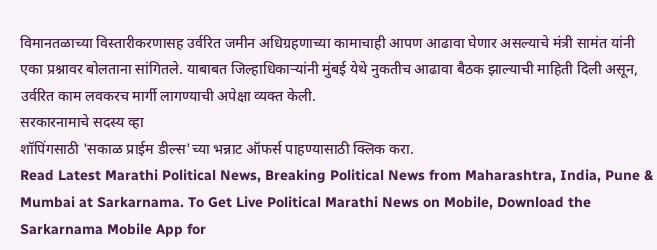विमानतळाच्या विस्तारीकरणासह उर्वरित जमीन अधिग्रहणाच्या कामाचाही आपण आढावा घेणार असल्याचे मंत्री सामंत यांनी एका प्रश्नावर बोलताना सांगितले. याबाबत जिल्हाधिकाऱ्यांनी मुंबई येथे नुकतीच आढावा बैठक झाल्याची माहिती दिली असून, उर्वरित काम लवकरच मार्गी लागण्याची अपेक्षा व्यक्त केली.
सरकारनामाचे सदस्य व्हा
शॉपिंगसाठी 'सकाळ प्राईम डील्स'च्या भन्नाट ऑफर्स पाहण्यासाठी क्लिक करा.
Read Latest Marathi Political News, Breaking Political News from Maharashtra, India, Pune & Mumbai at Sarkarnama. To Get Live Political Marathi News on Mobile, Download the Sarkarnama Mobile App for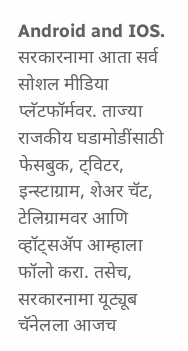Android and IOS. सरकारनामा आता सर्व सोशल मीडिया प्लॅटफॉर्मवर. ताज्या राजकीय घडामोडींसाठी फेसबुक, ट्विटर, इन्स्टाग्राम, शेअर चॅट, टेलिग्रामवर आणि व्हॉट्सॲप आम्हाला फॉलो करा. तसेच, सरकारनामा यूट्यूब चॅनेलला आजच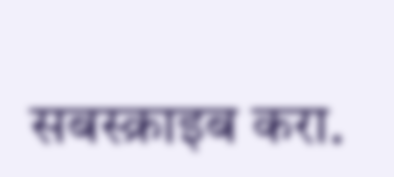सबस्क्राइब करा.